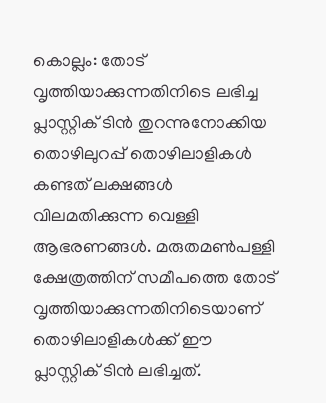കൊല്ലം: തോട് വൃത്തിയാക്കുന്നതിനിടെ ലഭിച്ച പ്ലാസ്റ്റിക് ടിൻ തുറന്നുനോക്കിയ തൊഴിലുറപ്പ് തൊഴിലാളികൾ കണ്ടത് ലക്ഷങ്ങൾ വിലമതിക്കുന്ന വെള്ളി ആഭരണങ്ങൾ. മരുതമൺപള്ളി ക്ഷേത്രത്തിന് സമീപത്തെ തോട് വൃത്തിയാക്കുന്നതിനിടെയാണ് തൊഴിലാളികൾക്ക് ഈ പ്ലാസ്റ്റിക് ടിൻ ലഭിച്ചത്.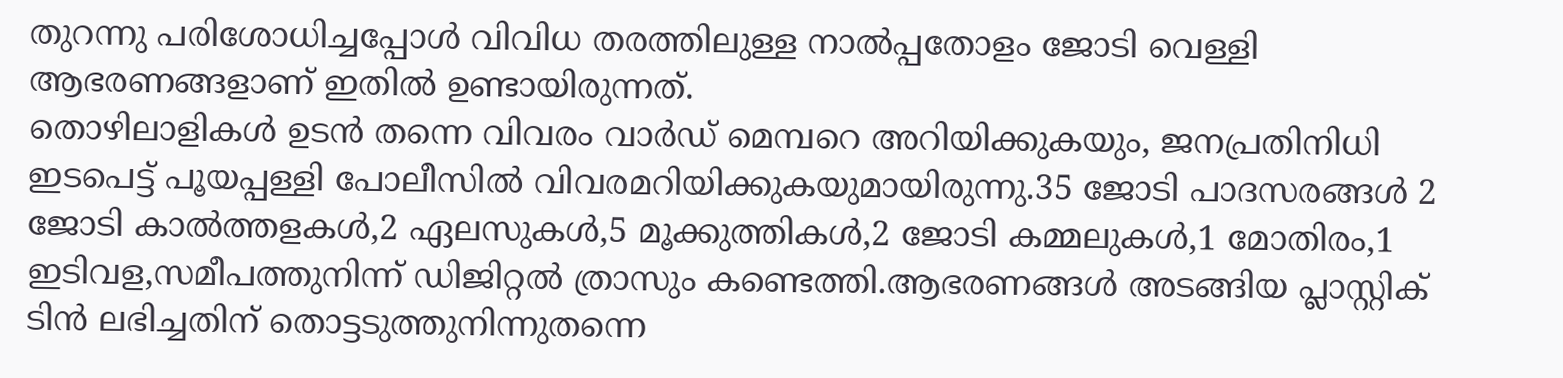തുറന്നു പരിശോധിച്ചപ്പോൾ വിവിധ തരത്തിലുള്ള നാൽപ്പതോളം ജോടി വെള്ളി ആഭരണങ്ങളാണ് ഇതിൽ ഉണ്ടായിരുന്നത്.
തൊഴിലാളികൾ ഉടൻ തന്നെ വിവരം വാർഡ് മെമ്പറെ അറിയിക്കുകയും, ജനപ്രതിനിധി ഇടപെട്ട് പൂയപ്പള്ളി പോലീസിൽ വിവരമറിയിക്കുകയുമായിരുന്നു.35 ജോടി പാദസരങ്ങൾ 2 ജോടി കാൽത്തളകൾ,2 ഏലസുകൾ,5 മൂക്കുത്തികൾ,2 ജോടി കമ്മലുകൾ,1 മോതിരം,1 ഇടിവള,സമീപത്തുനിന്ന് ഡിജിറ്റൽ ത്രാസും കണ്ടെത്തി.ആഭരണങ്ങൾ അടങ്ങിയ പ്ലാസ്റ്റിക് ടിൻ ലഭിച്ചതിന് തൊട്ടടുത്തുനിന്നുതന്നെ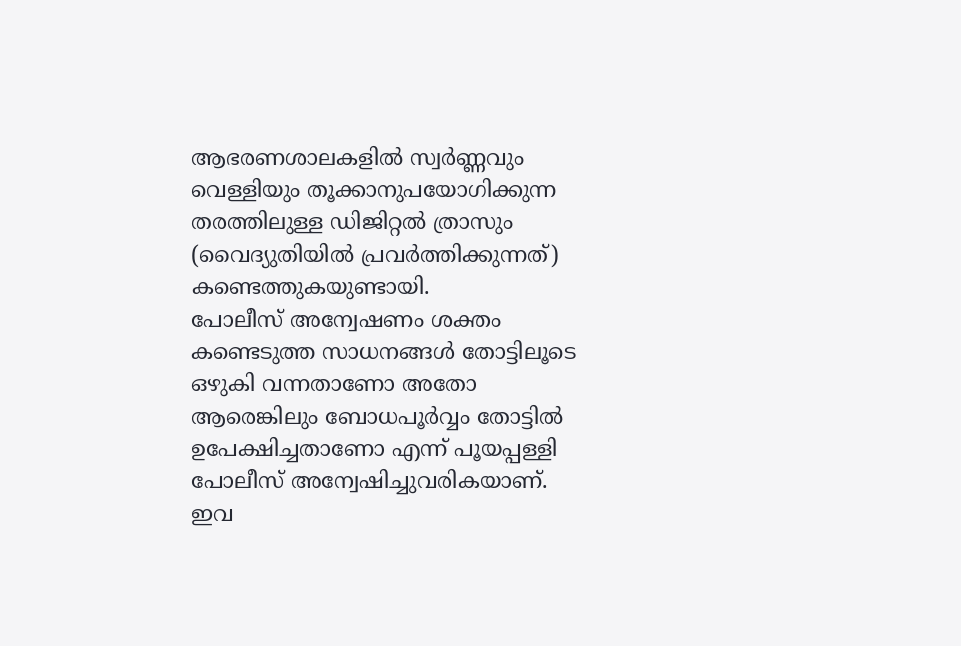ആഭരണശാലകളിൽ സ്വർണ്ണവും വെള്ളിയും തൂക്കാനുപയോഗിക്കുന്ന തരത്തിലുള്ള ഡിജിറ്റൽ ത്രാസും (വൈദ്യുതിയിൽ പ്രവർത്തിക്കുന്നത്) കണ്ടെത്തുകയുണ്ടായി.
പോലീസ് അന്വേഷണം ശക്തം കണ്ടെടുത്ത സാധനങ്ങൾ തോട്ടിലൂടെ ഒഴുകി വന്നതാണോ അതോ ആരെങ്കിലും ബോധപൂർവ്വം തോട്ടിൽ ഉപേക്ഷിച്ചതാണോ എന്ന് പൂയപ്പള്ളി പോലീസ് അന്വേഷിച്ചുവരികയാണ്. ഇവ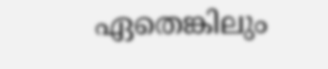ഏതെങ്കിലും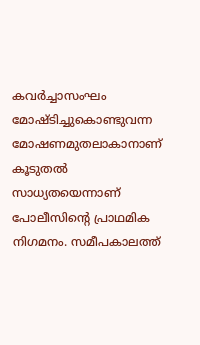കവർച്ചാസംഘം മോഷ്ടിച്ചുകൊണ്ടുവന്ന മോഷണമുതലാകാനാണ് കൂടുതൽ സാധ്യതയെന്നാണ് പോലീസിന്റെ പ്രാഥമിക നിഗമനം. സമീപകാലത്ത്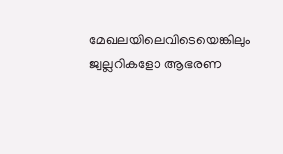മേഖലയിലെവിടെയെങ്കിലും ജ്വല്ലറികളോ ആഭരണ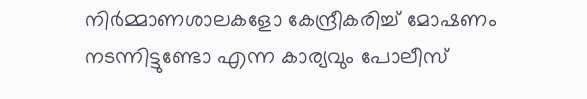നിർമ്മാണശാലകളോ കേന്ദ്രീകരിച്ച് മോഷണം നടന്നിട്ടുണ്ടോ എന്ന കാര്യവും പോലീസ്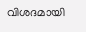വിശദമായി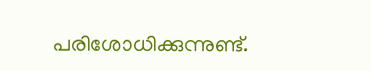പരിശോധിക്കുന്നുണ്ട്.